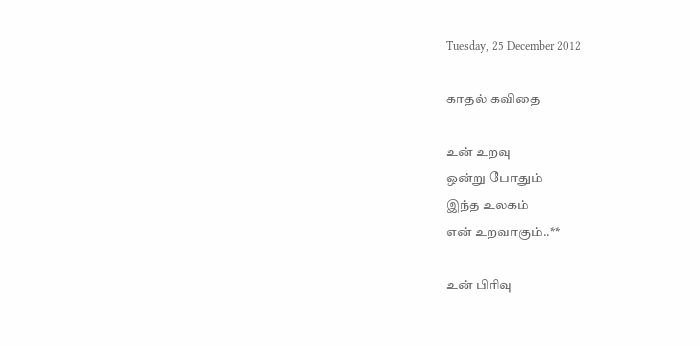Tuesday, 25 December 2012

காதல் கவிதை

உன் உறவு
ஒன்று போதும்
இந்த உலகம்
என் உறவாகும்..**

உன் பிரிவு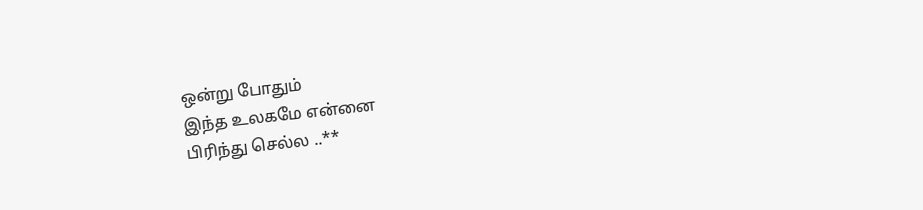ஒன்று போதும்
இந்த உலகமே என்னை
பிரிந்து செல்ல ..**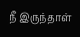நீ இருந்தாள்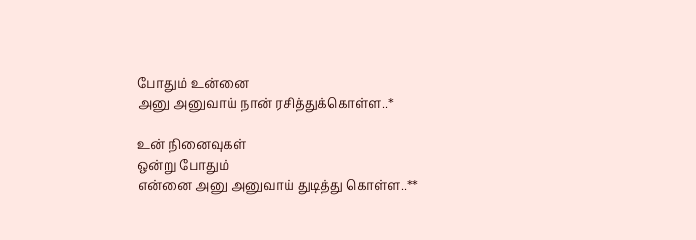போதும் உன்னை
அனு அனுவாய் நான் ரசித்துக்கொள்ள..*

உன் நினைவுகள்
ஒன்று போதும்
என்னை அனு அனுவாய் துடித்து கொள்ள..**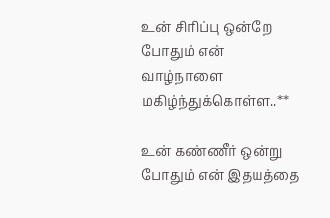உன் சிரிப்பு ஒன்றே போதும் என்
வாழ்நாளை மகிழ்ந்துக்கொள்ள..**

உன் கண்ணீர் ஒன்று போதும் என் இதயத்தை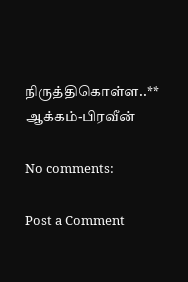நிருத்திகொள்ள..**
ஆக்கம்-பிரவீன்

No comments:

Post a Comment